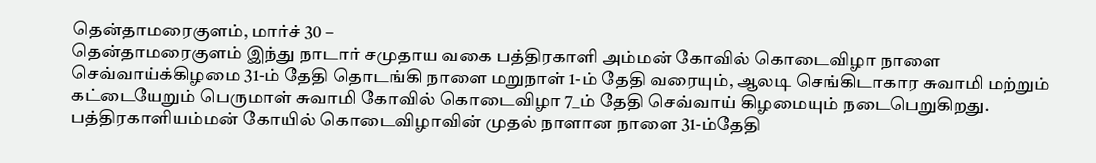தென்தாமரைகுளம், மார்ச் 30 –
தென்தாமரைகுளம் இந்து நாடார் சமுதாய வகை பத்திரகாளி அம்மன் கோவில் கொடைவிழா நாளை செவ்வாய்க்கிழமை 31-ம் தேதி தொடங்கி நாளை மறுநாள் 1-ம் தேதி வரையும், ஆலடி செங்கிடாகார சுவாமி மற்றும் கட்டையேறும் பெருமாள் சுவாமி கோவில் கொடைவிழா 7_ம் தேதி செவ்வாய் கிழமையும் நடைபெறுகிறது.
பத்திரகாளியம்மன் கோயில் கொடைவிழாவின் முதல் நாளான நாளை 31-ம்தேதி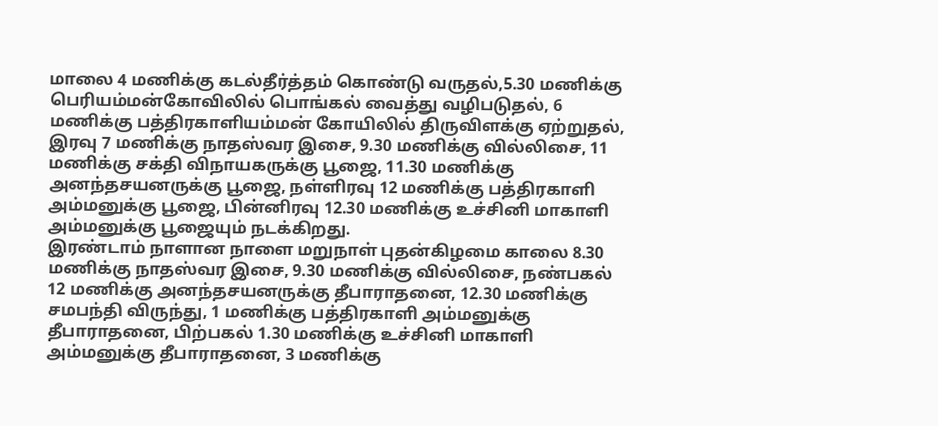மாலை 4 மணிக்கு கடல்தீர்த்தம் கொண்டு வருதல்,5.30 மணிக்கு பெரியம்மன்கோவிலில் பொங்கல் வைத்து வழிபடுதல், 6 மணிக்கு பத்திரகாளியம்மன் கோயிலில் திருவிளக்கு ஏற்றுதல், இரவு 7 மணிக்கு நாதஸ்வர இசை, 9.30 மணிக்கு வில்லிசை, 11 மணிக்கு சக்தி விநாயகருக்கு பூஜை, 11.30 மணிக்கு அனந்தசயனருக்கு பூஜை, நள்ளிரவு 12 மணிக்கு பத்திரகாளி அம்மனுக்கு பூஜை, பின்னிரவு 12.30 மணிக்கு உச்சினி மாகாளி அம்மனுக்கு பூஜையும் நடக்கிறது.
இரண்டாம் நாளான நாளை மறுநாள் புதன்கிழமை காலை 8.30 மணிக்கு நாதஸ்வர இசை, 9.30 மணிக்கு வில்லிசை, நண்பகல் 12 மணிக்கு அனந்தசயனருக்கு தீபாராதனை, 12.30 மணிக்கு சமபந்தி விருந்து, 1 மணிக்கு பத்திரகாளி அம்மனுக்கு தீபாராதனை, பிற்பகல் 1.30 மணிக்கு உச்சினி மாகாளி அம்மனுக்கு தீபாராதனை, 3 மணிக்கு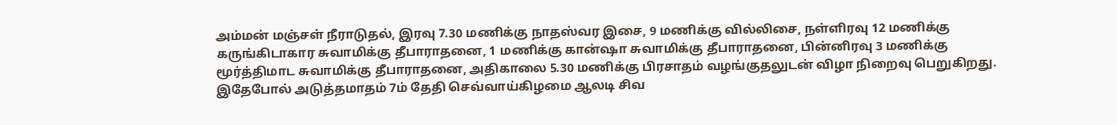அம்மன் மஞ்சள் நீராடுதல், இரவு 7.30 மணிக்கு நாதஸ்வர இசை, 9 மணிக்கு வில்லிசை, நள்ளிரவு 12 மணிக்கு கருங்கிடாகார சுவாமிக்கு தீபாராதனை, 1 மணிக்கு கான்ஷா சுவாமிக்கு தீபாராதனை, பின்னிரவு 3 மணிக்கு மூர்த்திமாட சுவாமிக்கு தீபாராதனை, அதிகாலை 5.30 மணிக்கு பிரசாதம் வழங்குதலுடன் விழா நிறைவு பெறுகிறது.
இதேபோல் அடுத்தமாதம் 7ம் தேதி செவ்வாய்கிழமை ஆலடி சிவ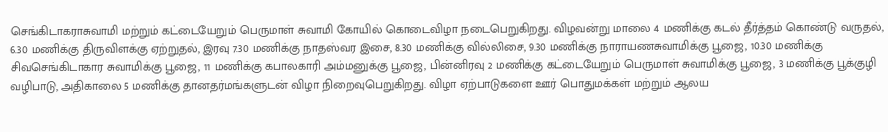செங்கிடாகராசுவாமி மற்றும் கட்டையேறும் பெருமாள் சுவாமி கோயில் கொடைவிழா நடைபெறுகிறது. விழவன்று மாலை 4 மணிக்கு கடல் தீர்த்தம் கொண்டு வருதல், 6.30 மணிக்கு திருவிளக்கு ஏற்றுதல், இரவு 7.30 மணிக்கு நாதஸ்வர இசை, 8.30 மணிக்கு வில்லிசை, 9.30 மணிக்கு நாராயணசுவாமிக்கு பூஜை, 10.30 மணிக்கு சிவசெங்கிடாகார சுவாமிக்கு பூஜை, 11 மணிக்கு கபாலகாரி அம்மனுக்கு பூஜை, பின்னிரவு 2 மணிக்கு கட்டையேறும் பெருமாள் சுவாமிக்கு பூஜை, 3 மணிக்கு பூக்குழி வழிபாடு, அதிகாலை 5 மணிக்கு தானதர்மங்களுடன் விழா நிறைவுபெறுகிறது. விழா ஏற்பாடுகளை ஊர் பொதுமக்கள் மற்றும் ஆலய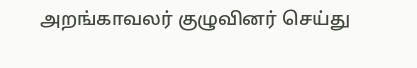அறங்காவலர் குழுவினர் செய்து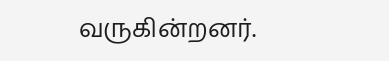வருகின்றனர்.